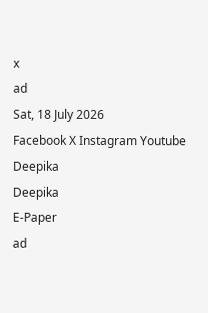x
ad
Sat, 18 July 2026
Facebook X Instagram Youtube
Deepika
Deepika
E-Paper
ad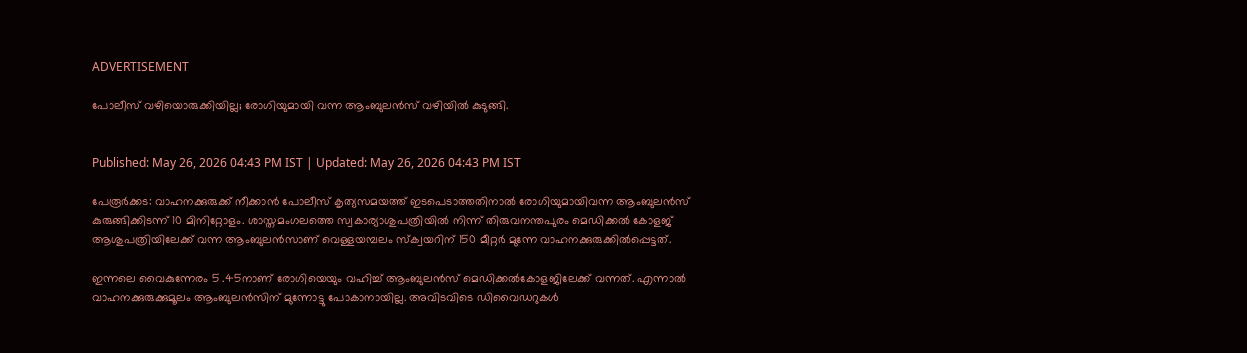ADVERTISEMENT

പോലീസ് വഴിയൊരുക്കിയില്ല; രോഗിയുമായി വന്ന ആംബുലന്‍സ് വഴിയിൽ കുടുങ്ങി.


Published: May 26, 2026 04:43 PM IST | Updated: May 26, 2026 04:43 PM IST

പേരൂര്‍ക്കട: വാഹനക്കുരുക്ക് നീക്കാന്‍ പോലീസ് കൃത്യസമയത്ത് ഇടപെടാത്തതിനാല്‍ രോഗിയുമായിവന്ന ആംബുലന്‍സ് കുരുങ്ങിക്കിടന്ന് 10 മിനിറ്റോളം. ശാസ്തമംഗലത്തെ സ്വകാര്യാശുപത്രിയില്‍ നിന്ന് തിരുവനന്തപുരം മെഡിക്കല്‍ കോളജ് ആശുപത്രിയിലേക്ക് വന്ന ആംബുലന്‍സാണ് വെള്ളയമ്പലം സ്‌ക്വയറിന് 150 മീറ്റര്‍ മുന്നേ വാഹനക്കുരുക്കില്‍പ്പെട്ടത്.

ഇന്നലെ വൈകുന്നേരം 5 .45നാണ് രോഗിയെയും വഹിച്ച് ആംബുലന്‍സ് മെഡിക്കല്‍കോളജിലേക്ക് വന്നത്. എന്നാല്‍ വാഹനക്കുരുക്കുമൂലം ആംബുലന്‍സിന് മുന്നോട്ടു പോകാനായില്ല. അവിടവിടെ ഡിവൈഡറുകള്‍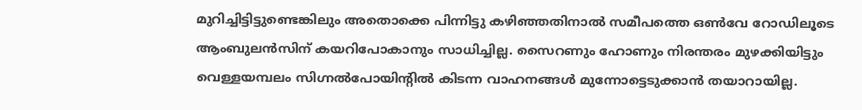മുറിച്ചിട്ടിട്ടുണ്ടെങ്കിലും അതൊക്കെ പിന്നിട്ടു കഴിഞ്ഞതിനാല്‍ സമീപത്തെ ഒണ്‍വേ റോഡിലൂടെ ആംബുലന്‍സിന് കയറിപോകാനും സാധിച്ചില്ല. സൈറണും ഹോണും നിരന്തരം മുഴക്കിയിട്ടും വെള്ളയമ്പലം സിഗ്നല്‍പോയിന്‍റില്‍ കിടന്ന വാഹനങ്ങള്‍ മുന്നോട്ടെടുക്കാന്‍ തയാറായില്ല.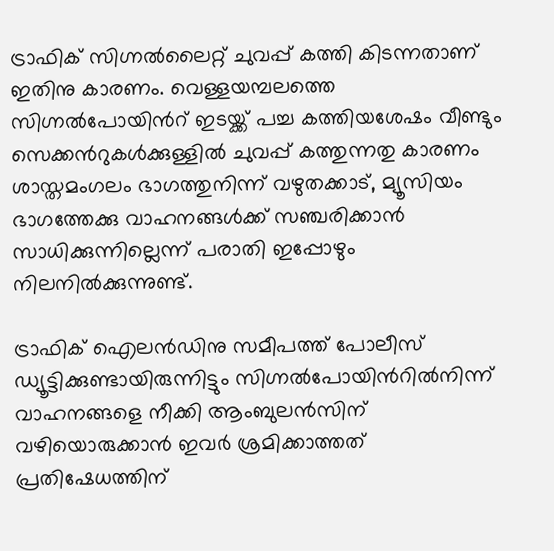ട്രാഫിക് സിഗ്നല്‍ലൈറ്റ് ചുവപ്പ് കത്തി കിടന്നതാണ് ഇതിനു കാരണം. വെള്ളയമ്പലത്തെ സിഗ്നല്‍പോയിന്‍റ് ഇടയ്ക്ക് പച്ച കത്തിയശേഷം വീണ്ടും സെക്കന്‍റുകള്‍ക്കുള്ളില്‍ ചുവപ്പ് കത്തുന്നതു കാരണം ശാസ്തമംഗലം ഭാഗത്തുനിന്ന് വഴുതക്കാട്, മ്യൂസിയം ഭാഗത്തേക്കു വാഹനങ്ങള്‍ക്ക് സഞ്ചരിക്കാന്‍ സാധിക്കുന്നില്ലെന്ന് പരാതി ഇപ്പോഴും നിലനില്‍ക്കുന്നുണ്ട്.

ട്രാഫിക് ഐലന്‍ഡിനു സമീപത്ത് പോലീസ് ഡ്യൂട്ടിക്കുണ്ടായിരുന്നിട്ടും സിഗ്നല്‍പോയിന്‍റില്‍‌നിന്ന് വാഹനങ്ങളെ നീക്കി ആംബുലന്‍സിന് വഴിയൊരുക്കാന്‍ ഇവര്‍ ശ്രമിക്കാത്തത് പ്രതിഷേധത്തിന്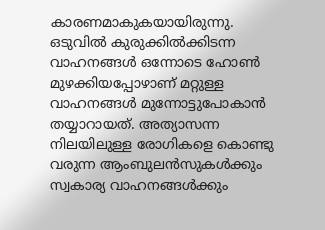കാരണമാകുകയായിരുന്നു. ഒടുവില്‍ കുരുക്കില്‍ക്കിടന്ന വാഹനങ്ങള്‍ ഒന്നോടെ ഹോണ്‍ മുഴക്കിയപ്പോഴാണ് മറ്റുള്ള വാഹനങ്ങള്‍ മുന്നോട്ടുപോകാന്‍ തയ്യാറായത്. അത്യാസന്ന നിലയിലുള്ള രോഗികളെ കൊണ്ടു വരുന്ന ആംബുലന്‍സുകള്‍ക്കും സ്വകാര്യ വാഹനങ്ങള്‍ക്കും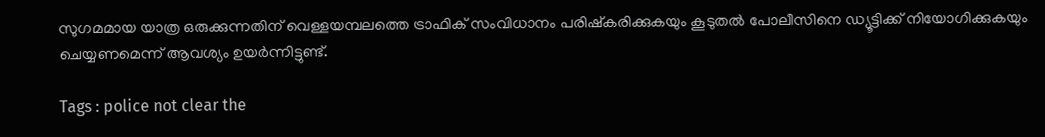സുഗമമായ യാത്ര ഒരുക്കുന്നതിന് വെള്ളയമ്പലത്തെ ട്രാഫിക് സംവിധാനം പരിഷ്‌കരിക്കുകയും കൂടുതല്‍ പോലീസിനെ ഡ്യൂട്ടിക്ക് നിയോഗിക്കുകയും ചെയ്യണമെന്ന് ആവശ്യം ഉയര്‍ന്നിട്ടുണ്ട്.

Tags : police not clear the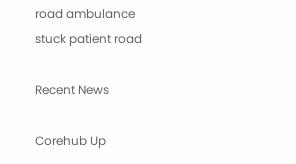road ambulance stuck patient road

Recent News

Corehub Up